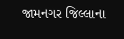જામનગર જિલ્લાના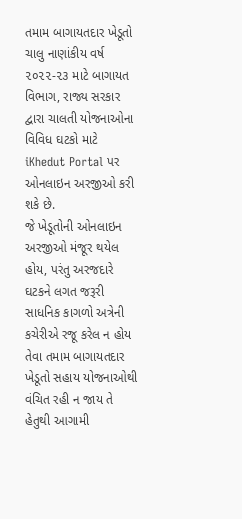તમામ બાગાયતદાર ખેડૂતો ચાલુ નાણાંકીય વર્ષ ૨૦૨૨-૨૩ માટે બાગાયત વિભાગ, રાજ્ય સરકાર દ્વારા ચાલતી યોજનાઓના વિવિધ ઘટકો માટે iKhedut Portal પર ઓનલાઇન અરજીઓ કરી શકે છે.
જે ખેડૂતોની ઓનલાઇન અરજીઓ મંજૂર થયેલ હોય, પરંતુ અરજદારે ઘટકને લગત જરૂરી સાધનિક કાગળો અત્રેની કચેરીએ રજૂ કરેલ ન હોય તેવા તમામ બાગાયતદાર ખેડૂતો સહાય યોજનાઓથી વંચિત રહી ન જાય તે હેતુથી આગામી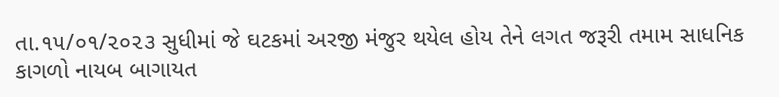તા.૧૫/૦૧/૨૦૨૩ સુધીમાં જે ઘટકમાં અરજી મંજુર થયેલ હોય તેને લગત જરૂરી તમામ સાધનિક કાગળો નાયબ બાગાયત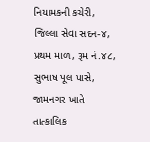નિયામકની કચેરી, જિલ્લા સેવા સદન-૪, પ્રથમ માળ, રૂમ નં.૪૮, સુભાષ પૂલ પાસે, જામનગર ખાતે તાત્કાલિક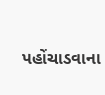પહોંચાડવાના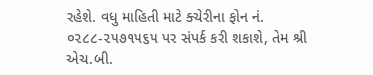રહેશે. વધુ માહિતી માટે ક્ચેરીના ફોન નં. ૦૨૮૮-૨૫૭૧૫૬૫ પર સંપર્ક કરી શકાશે, તેમ શ્રી એચ.બી.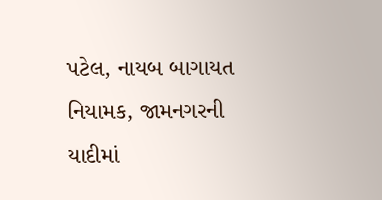પટેલ, નાયબ બાગાયત નિયામક, જામનગરની યાદીમાં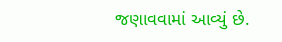જણાવવામાં આવ્યું છે.